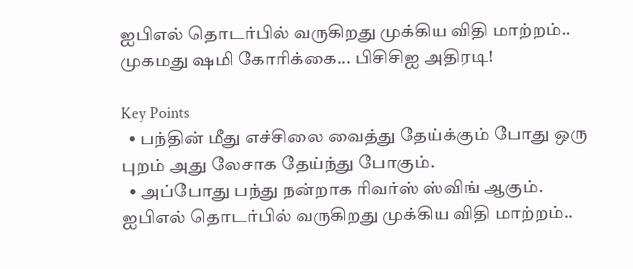ஐபிஎல் தொடர்பில் வருகிறது முக்கிய விதி மாற்றம்.. முகமது ஷமி கோரிக்கை... பிசிசிஐ அதிரடி!

Key Points
  • பந்தின் மீது எச்சிலை வைத்து தேய்க்கும் போது ஒரு புறம் அது லேசாக தேய்ந்து போகும்.
  • அப்போது பந்து நன்றாக ரிவர்ஸ் ஸ்விங் ஆகும்.
ஐபிஎல் தொடர்பில் வருகிறது முக்கிய விதி மாற்றம்..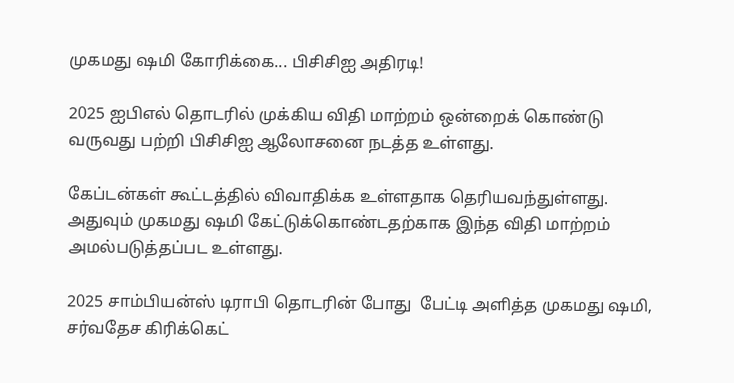முகமது ஷமி கோரிக்கை... பிசிசிஐ அதிரடி!

2025 ஐபிஎல் தொடரில் முக்கிய விதி மாற்றம் ஒன்றைக் கொண்டு வருவது பற்றி பிசிசிஐ ஆலோசனை நடத்த உள்ளது.

கேப்டன்கள் கூட்டத்தில் விவாதிக்க உள்ளதாக தெரியவந்துள்ளது. அதுவும் முகமது ஷமி கேட்டுக்கொண்டதற்காக இந்த விதி மாற்றம் அமல்படுத்தப்பட உள்ளது.

2025 சாம்பியன்ஸ் டிராபி தொடரின் போது  பேட்டி அளித்த முகமது ஷமி, சர்வதேச கிரிக்கெட்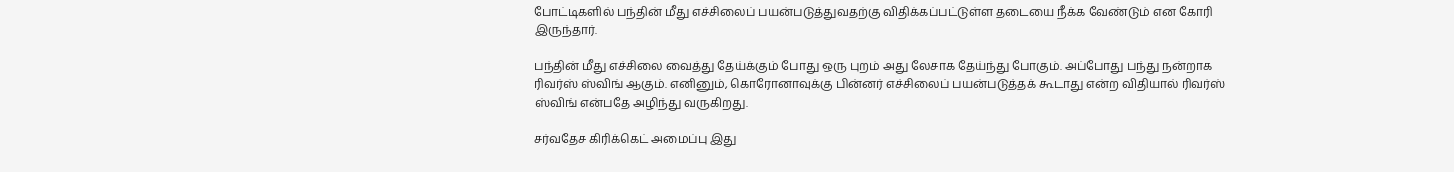போட்டிகளில் பந்தின் மீது எச்சிலைப் பயன்படுத்துவதற்கு விதிக்கப்பட்டுள்ள தடையை நீக்க வேண்டும் என கோரி இருந்தார்.

பந்தின் மீது எச்சிலை வைத்து தேய்க்கும் போது ஒரு புறம் அது லேசாக தேய்ந்து போகும். அப்போது பந்து நன்றாக ரிவர்ஸ் ஸ்விங் ஆகும். எனினும், கொரோனாவுக்கு பின்னர் எச்சிலைப் பயன்படுத்தக் கூடாது என்ற விதியால் ரிவர்ஸ் ஸ்விங் என்பதே அழிந்து வருகிறது.

சர்வதேச கிரிக்கெட் அமைப்பு இது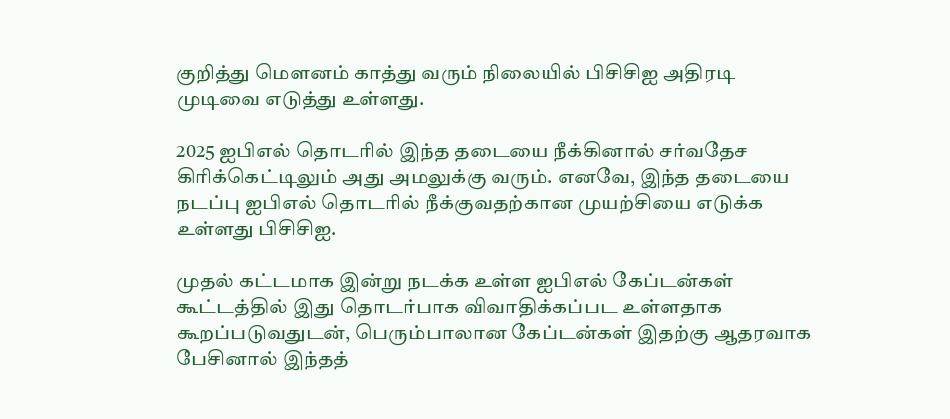குறித்து மௌனம் காத்து வரும் நிலையில் பிசிசிஐ அதிரடி முடிவை எடுத்து உள்ளது.

2025 ஐபிஎல் தொடரில் இந்த தடையை நீக்கினால் சர்வதேச கிரிக்கெட்டிலும் அது அமலுக்கு வரும். எனவே, இந்த தடையை நடப்பு ஐபிஎல் தொடரில் நீக்குவதற்கான முயற்சியை எடுக்க உள்ளது பிசிசிஐ.

முதல் கட்டமாக இன்று நடக்க உள்ள ஐபிஎல் கேப்டன்கள் கூட்டத்தில் இது தொடர்பாக விவாதிக்கப்பட உள்ளதாக கூறப்படுவதுடன், பெரும்பாலான கேப்டன்கள் இதற்கு ஆதரவாக பேசினால் இந்தத்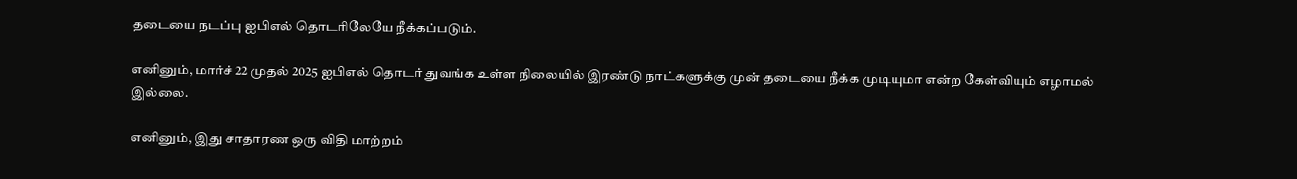தடையை நடப்பு ஐபிஎல் தொடரிலேயே நீக்கப்படும்.

எனினும், மார்ச் 22 முதல் 2025 ஐபிஎல் தொடர் துவங்க உள்ள நிலையில் இரண்டு நாட்களுக்கு முன் தடையை நீக்க முடியுமா என்ற கேள்வியும் எழாமல் இல்லை.

எனினும், இது சாதாரண ஒரு விதி மாற்றம்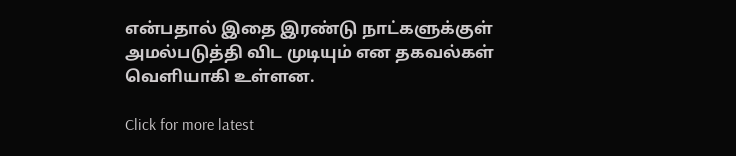என்பதால் இதை இரண்டு நாட்களுக்குள் அமல்படுத்தி விட முடியும் என தகவல்கள் வெளியாகி உள்ளன.

Click for more latest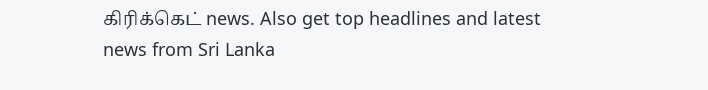கிரிக்கெட் news. Also get top headlines and latest news from Sri Lanka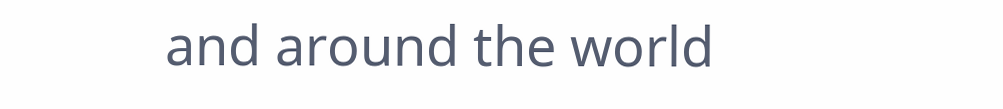and around the world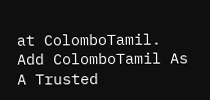at ColomboTamil.
Add ColomboTamil As A Trusted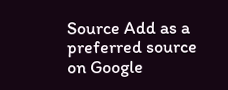Source Add as a preferred source on Google